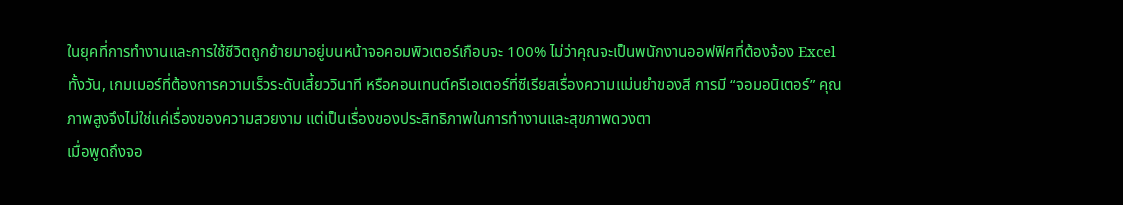ในยุคที่การทำงานและการใช้ชีวิตถูกย้ายมาอยู่บนหน้าจอคอมพิวเตอร์เกือบจะ 100% ไม่ว่าคุณจะเป็นพนักงานออฟฟิศที่ต้องจ้อง Excel ทั้งวัน, เกมเมอร์ที่ต้องการความเร็วระดับเสี้ยววินาที หรือคอนเทนต์ครีเอเตอร์ที่ซีเรียสเรื่องความแม่นยำของสี การมี “จอมอนิเตอร์” คุณภาพสูงจึงไม่ใช่แค่เรื่องของความสวยงาม แต่เป็นเรื่องของประสิทธิภาพในการทำงานและสุขภาพดวงตา
เมื่อพูดถึงจอ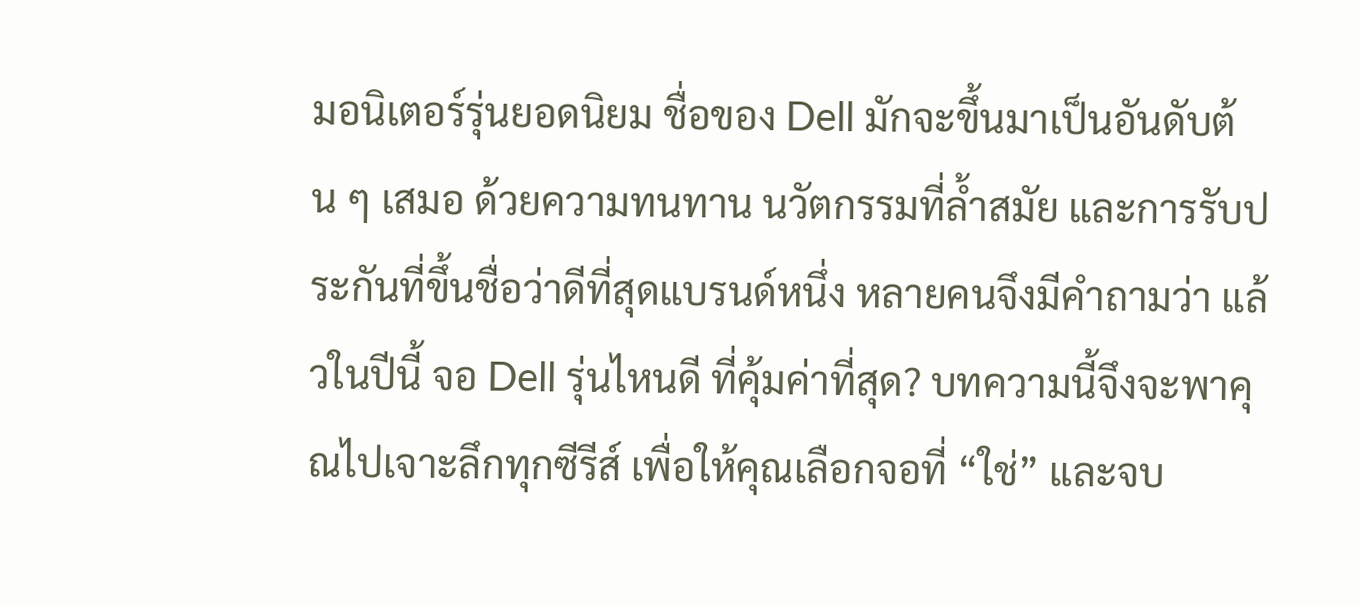มอนิเตอร์รุ่นยอดนิยม ชื่อของ Dell มักจะขึ้นมาเป็นอันดับต้น ๆ เสมอ ด้วยความทนทาน นวัตกรรมที่ล้ำสมัย และการรับประกันที่ขึ้นชื่อว่าดีที่สุดแบรนด์หนึ่ง หลายคนจึงมีคำถามว่า แล้วในปีนี้ จอ Dell รุ่นไหนดี ที่คุ้มค่าที่สุด? บทความนี้จึงจะพาคุณไปเจาะลึกทุกซีรีส์ เพื่อให้คุณเลือกจอที่ “ใช่” และจบ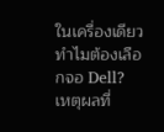ในเครื่องเดียว
ทำไมต้องเลือกจอ Dell?
เหตุผลที่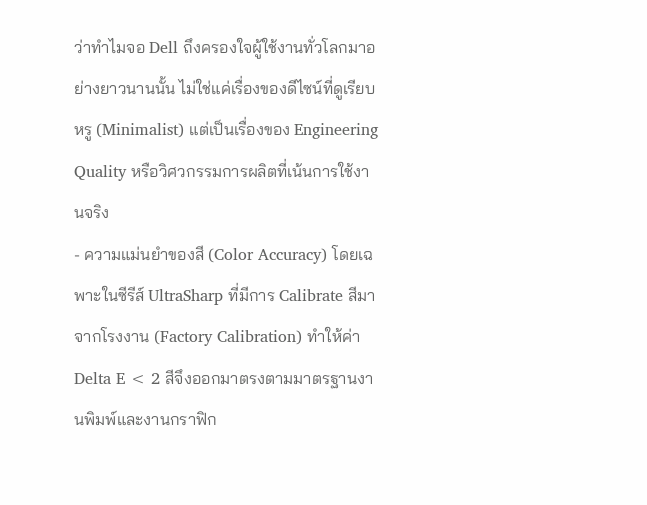ว่าทำไมจอ Dell ถึงครองใจผู้ใช้งานทั่วโลกมาอย่างยาวนานนั้น ไม่ใช่แค่เรื่องของดีไซน์ที่ดูเรียบหรู (Minimalist) แต่เป็นเรื่องของ Engineering Quality หรือวิศวกรรมการผลิตที่เน้นการใช้งานจริง
- ความแม่นยำของสี (Color Accuracy) โดยเฉพาะในซีรีส์ UltraSharp ที่มีการ Calibrate สีมาจากโรงงาน (Factory Calibration) ทำให้ค่า Delta E < 2 สีจึงออกมาตรงตามมาตรฐานงานพิมพ์และงานกราฟิก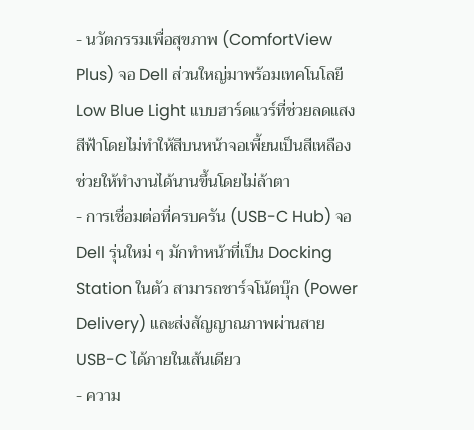- นวัตกรรมเพื่อสุขภาพ (ComfortView Plus) จอ Dell ส่วนใหญ่มาพร้อมเทคโนโลยี Low Blue Light แบบฮาร์ดแวร์ที่ช่วยลดแสงสีฟ้าโดยไม่ทำให้สีบนหน้าจอเพี้ยนเป็นสีเหลือง ช่วยให้ทำงานได้นานขึ้นโดยไม่ล้าตา
- การเชื่อมต่อที่ครบครัน (USB-C Hub) จอ Dell รุ่นใหม่ ๆ มักทำหน้าที่เป็น Docking Station ในตัว สามารถชาร์จโน้ตบุ๊ก (Power Delivery) และส่งสัญญาณภาพผ่านสาย USB-C ได้ภายในเส้นเดียว
- ความ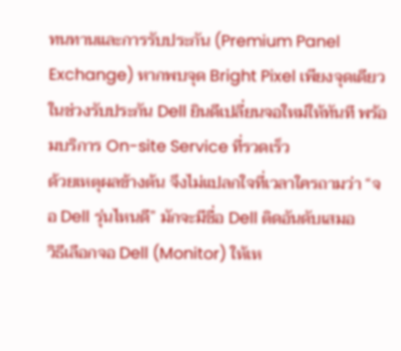ทนทานและการรับประกัน (Premium Panel Exchange) หากพบจุด Bright Pixel เพียงจุดเดียวในช่วงรับประกัน Dell ยินดีเปลี่ยนจอใหม่ให้ทันที พร้อมบริการ On-site Service ที่รวดเร็ว
ด้วยเหตุผลข้างต้น จึงไม่แปลกใจที่เวลาใครถามว่า “จอ Dell รุ่นไหนดี” มักจะมีชื่อ Dell ติดอันดับเสมอ
วิธีเลือกจอ Dell (Monitor) ให้เห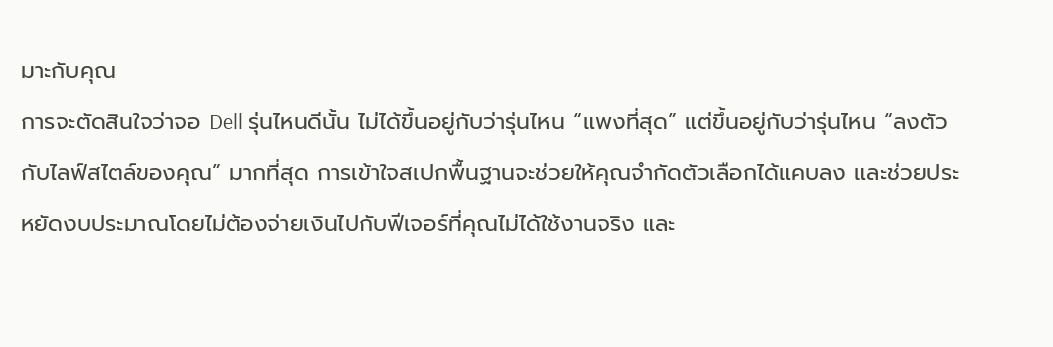มาะกับคุณ
การจะตัดสินใจว่าจอ Dell รุ่นไหนดีนั้น ไม่ได้ขึ้นอยู่กับว่ารุ่นไหน “แพงที่สุด” แต่ขึ้นอยู่กับว่ารุ่นไหน “ลงตัวกับไลฟ์สไตล์ของคุณ” มากที่สุด การเข้าใจสเปกพื้นฐานจะช่วยให้คุณจำกัดตัวเลือกได้แคบลง และช่วยประหยัดงบประมาณโดยไม่ต้องจ่ายเงินไปกับฟีเจอร์ที่คุณไม่ได้ใช้งานจริง และ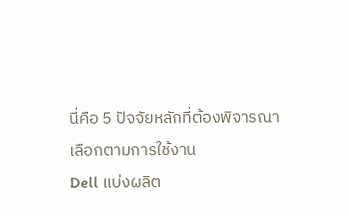นี่คือ 5 ปัจจัยหลักที่ต้องพิจารณา
เลือกตามการใช้งาน
Dell แบ่งผลิต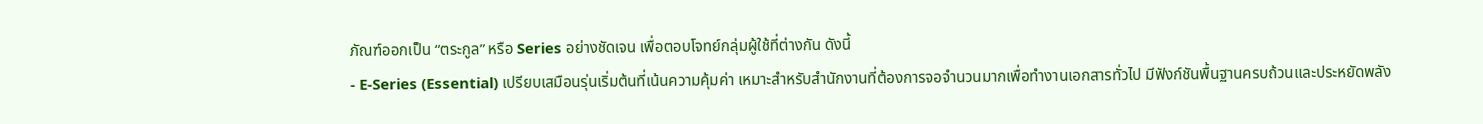ภัณฑ์ออกเป็น “ตระกูล” หรือ Series อย่างชัดเจน เพื่อตอบโจทย์กลุ่มผู้ใช้ที่ต่างกัน ดังนี้
- E-Series (Essential) เปรียบเสมือนรุ่นเริ่มต้นที่เน้นความคุ้มค่า เหมาะสำหรับสำนักงานที่ต้องการจอจำนวนมากเพื่อทำงานเอกสารทั่วไป มีฟังก์ชันพื้นฐานครบถ้วนและประหยัดพลัง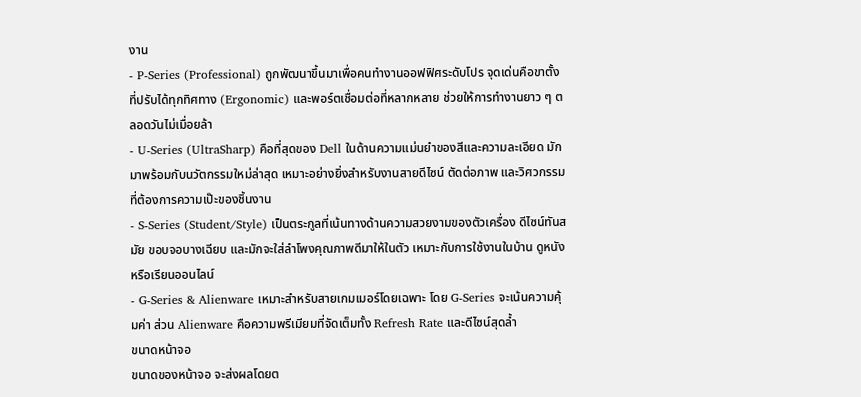งาน
- P-Series (Professional) ถูกพัฒนาขึ้นมาเพื่อคนทำงานออฟฟิศระดับโปร จุดเด่นคือขาตั้งที่ปรับได้ทุกทิศทาง (Ergonomic) และพอร์ตเชื่อมต่อที่หลากหลาย ช่วยให้การทำงานยาว ๆ ตลอดวันไม่เมื่อยล้า
- U-Series (UltraSharp) คือที่สุดของ Dell ในด้านความแม่นยำของสีและความละเอียด มักมาพร้อมกับนวัตกรรมใหม่ล่าสุด เหมาะอย่างยิ่งสำหรับงานสายดีไซน์ ตัดต่อภาพ และวิศวกรรมที่ต้องการความเป๊ะของชิ้นงาน
- S-Series (Student/Style) เป็นตระกูลที่เน้นทางด้านความสวยงามของตัวเครื่อง ดีไซน์ทันสมัย ขอบจอบางเฉียบ และมักจะใส่ลำโพงคุณภาพดีมาให้ในตัว เหมาะกับการใช้งานในบ้าน ดูหนัง หรือเรียนออนไลน์
- G-Series & Alienware เหมาะสำหรับสายเกมเมอร์โดยเฉพาะ โดย G-Series จะเน้นความคุ้มค่า ส่วน Alienware คือความพรีเมียมที่จัดเต็มทั้ง Refresh Rate และดีไซน์สุดล้ำ
ขนาดหน้าจอ
ขนาดของหน้าจอ จะส่งผลโดยต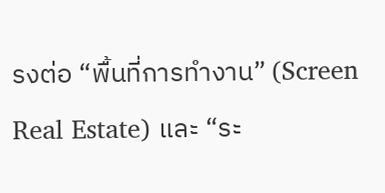รงต่อ “พื้นที่การทำงาน” (Screen Real Estate) และ “ระ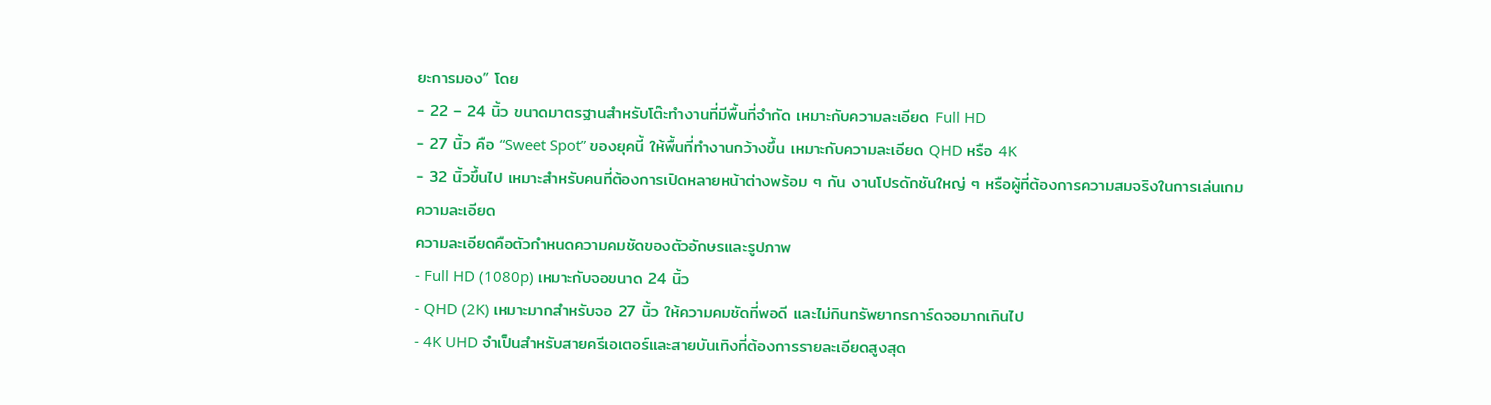ยะการมอง” โดย
- 22 – 24 นิ้ว ขนาดมาตรฐานสำหรับโต๊ะทำงานที่มีพื้นที่จำกัด เหมาะกับความละเอียด Full HD
- 27 นิ้ว คือ “Sweet Spot” ของยุคนี้ ให้พื้นที่ทำงานกว้างขึ้น เหมาะกับความละเอียด QHD หรือ 4K
- 32 นิ้วขึ้นไป เหมาะสำหรับคนที่ต้องการเปิดหลายหน้าต่างพร้อม ๆ กัน งานโปรดักชันใหญ่ ๆ หรือผู้ที่ต้องการความสมจริงในการเล่นเกม
ความละเอียด
ความละเอียดคือตัวกำหนดความคมชัดของตัวอักษรและรูปภาพ
- Full HD (1080p) เหมาะกับจอขนาด 24 นิ้ว
- QHD (2K) เหมาะมากสำหรับจอ 27 นิ้ว ให้ความคมชัดที่พอดี และไม่กินทรัพยากรการ์ดจอมากเกินไป
- 4K UHD จำเป็นสำหรับสายครีเอเตอร์และสายบันเทิงที่ต้องการรายละเอียดสูงสุด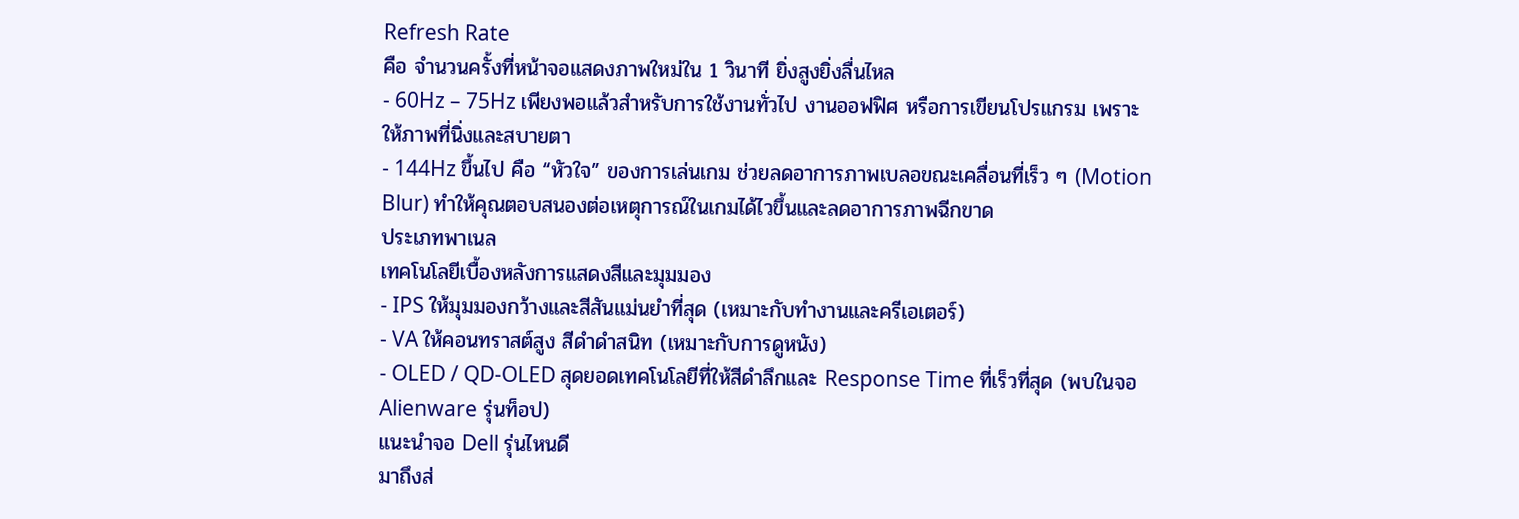Refresh Rate
คือ จำนวนครั้งที่หน้าจอแสดงภาพใหม่ใน 1 วินาที ยิ่งสูงยิ่งลื่นไหล
- 60Hz – 75Hz เพียงพอแล้วสำหรับการใช้งานทั่วไป งานออฟฟิศ หรือการเขียนโปรแกรม เพราะให้ภาพที่นิ่งและสบายตา
- 144Hz ขึ้นไป คือ “หัวใจ” ของการเล่นเกม ช่วยลดอาการภาพเบลอขณะเคลื่อนที่เร็ว ๆ (Motion Blur) ทำให้คุณตอบสนองต่อเหตุการณ์ในเกมได้ไวขึ้นและลดอาการภาพฉีกขาด
ประเภทพาเนล
เทคโนโลยีเบื้องหลังการแสดงสีและมุมมอง
- IPS ให้มุมมองกว้างและสีสันแม่นยำที่สุด (เหมาะกับทำงานและครีเอเตอร์)
- VA ให้คอนทราสต์สูง สีดำดำสนิท (เหมาะกับการดูหนัง)
- OLED / QD-OLED สุดยอดเทคโนโลยีที่ให้สีดำลึกและ Response Time ที่เร็วที่สุด (พบในจอ Alienware รุ่นท็อป)
แนะนำจอ Dell รุ่นไหนดี
มาถึงส่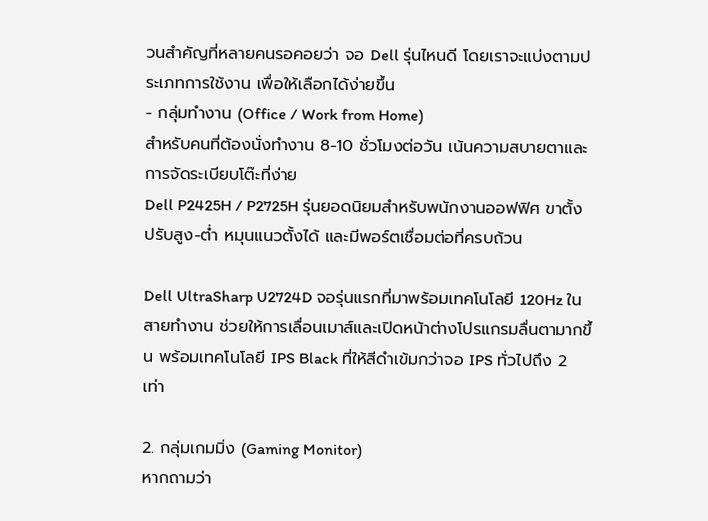วนสำคัญที่หลายคนรอคอยว่า จอ Dell รุ่นไหนดี โดยเราจะแบ่งตามประเภทการใช้งาน เพื่อให้เลือกได้ง่ายขึ้น
- กลุ่มทำงาน (Office / Work from Home)
สำหรับคนที่ต้องนั่งทำงาน 8-10 ชั่วโมงต่อวัน เน้นความสบายตาและการจัดระเบียบโต๊ะที่ง่าย
Dell P2425H / P2725H รุ่นยอดนิยมสำหรับพนักงานออฟฟิศ ขาตั้งปรับสูง-ต่ำ หมุนแนวตั้งได้ และมีพอร์ตเชื่อมต่อที่ครบถ้วน

Dell UltraSharp U2724D จอรุ่นแรกที่มาพร้อมเทคโนโลยี 120Hz ในสายทำงาน ช่วยให้การเลื่อนเมาส์และเปิดหน้าต่างโปรแกรมลื่นตามากขึ้น พร้อมเทคโนโลยี IPS Black ที่ให้สีดำเข้มกว่าจอ IPS ทั่วไปถึง 2 เท่า

2. กลุ่มเกมมิ่ง (Gaming Monitor)
หากถามว่า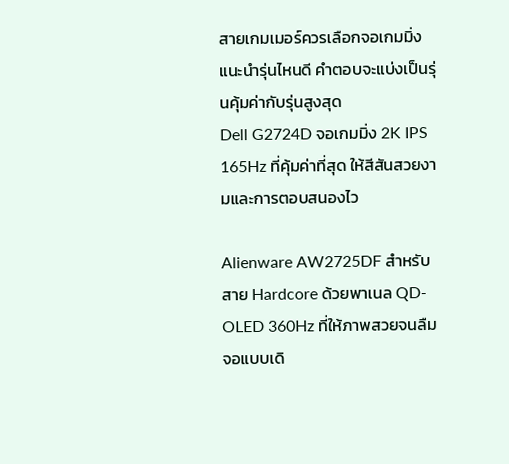สายเกมเมอร์ควรเลือกจอเกมมิ่ง แนะนำรุ่นไหนดี คำตอบจะแบ่งเป็นรุ่นคุ้มค่ากับรุ่นสูงสุด
Dell G2724D จอเกมมิ่ง 2K IPS 165Hz ที่คุ้มค่าที่สุด ให้สีสันสวยงามและการตอบสนองไว

Alienware AW2725DF สำหรับสาย Hardcore ด้วยพาเนล QD-OLED 360Hz ที่ให้ภาพสวยจนลืมจอแบบเดิ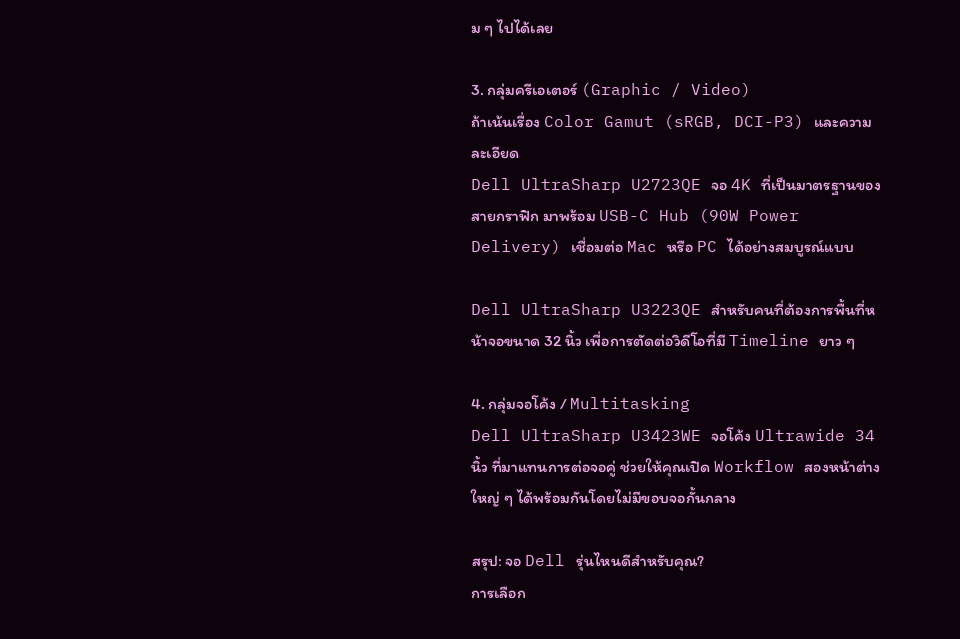ม ๆ ไปได้เลย

3. กลุ่มครีเอเตอร์ (Graphic / Video)
ถ้าเน้นเรื่อง Color Gamut (sRGB, DCI-P3) และความละเอียด
Dell UltraSharp U2723QE จอ 4K ที่เป็นมาตรฐานของสายกราฟิก มาพร้อม USB-C Hub (90W Power Delivery) เชื่อมต่อ Mac หรือ PC ได้อย่างสมบูรณ์แบบ

Dell UltraSharp U3223QE สำหรับคนที่ต้องการพื้นที่หน้าจอขนาด 32 นิ้ว เพื่อการตัดต่อวิดีโอที่มี Timeline ยาว ๆ

4. กลุ่มจอโค้ง / Multitasking
Dell UltraSharp U3423WE จอโค้ง Ultrawide 34 นิ้ว ที่มาแทนการต่อจอคู่ ช่วยให้คุณเปิด Workflow สองหน้าต่างใหญ่ ๆ ได้พร้อมกันโดยไม่มีขอบจอกั้นกลาง

สรุป: จอ Dell รุ่นไหนดีสำหรับคุณ?
การเลือก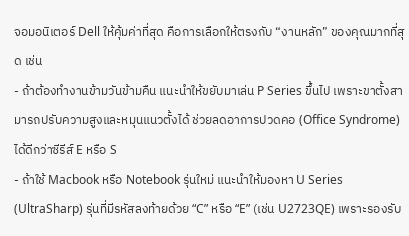จอมอนิเตอร์ Dell ให้คุ้มค่าที่สุด คือการเลือกให้ตรงกับ “งานหลัก” ของคุณมากที่สุด เช่น
- ถ้าต้องทำงานข้ามวันข้ามคืน แนะนำให้ขยับมาเล่น P Series ขึ้นไป เพราะขาตั้งสามารถปรับความสูงและหมุนแนวตั้งได้ ช่วยลดอาการปวดคอ (Office Syndrome) ได้ดีกว่าซีรีส์ E หรือ S
- ถ้าใช้ Macbook หรือ Notebook รุ่นใหม่ แนะนำให้มองหา U Series (UltraSharp) รุ่นที่มีรหัสลงท้ายด้วย “C” หรือ “E” (เช่น U2723QE) เพราะรองรับ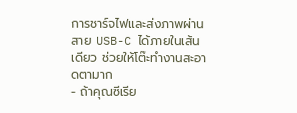การชาร์จไฟและส่งภาพผ่านสาย USB-C ได้ภายในเส้นเดียว ช่วยให้โต๊ะทำงานสะอาดตามาก
- ถ้าคุณซีเรีย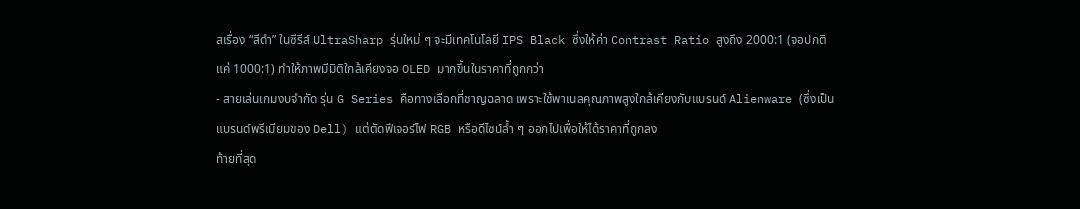สเรื่อง “สีดำ” ในซีรีส์ UltraSharp รุ่นใหม่ ๆ จะมีเทคโนโลยี IPS Black ซึ่งให้ค่า Contrast Ratio สูงถึง 2000:1 (จอปกติแค่ 1000:1) ทำให้ภาพมีมิติใกล้เคียงจอ OLED มากขึ้นในราคาที่ถูกกว่า
- สายเล่นเกมงบจำกัด รุ่น G Series คือทางเลือกที่ชาญฉลาด เพราะใช้พาเนลคุณภาพสูงใกล้เคียงกับแบรนด์ Alienware (ซึ่งเป็นแบรนด์พรีเมียมของ Dell) แต่ตัดฟีเจอร์ไฟ RGB หรือดีไซน์ล้ำ ๆ ออกไปเพื่อให้ได้ราคาที่ถูกลง
ท้ายที่สุด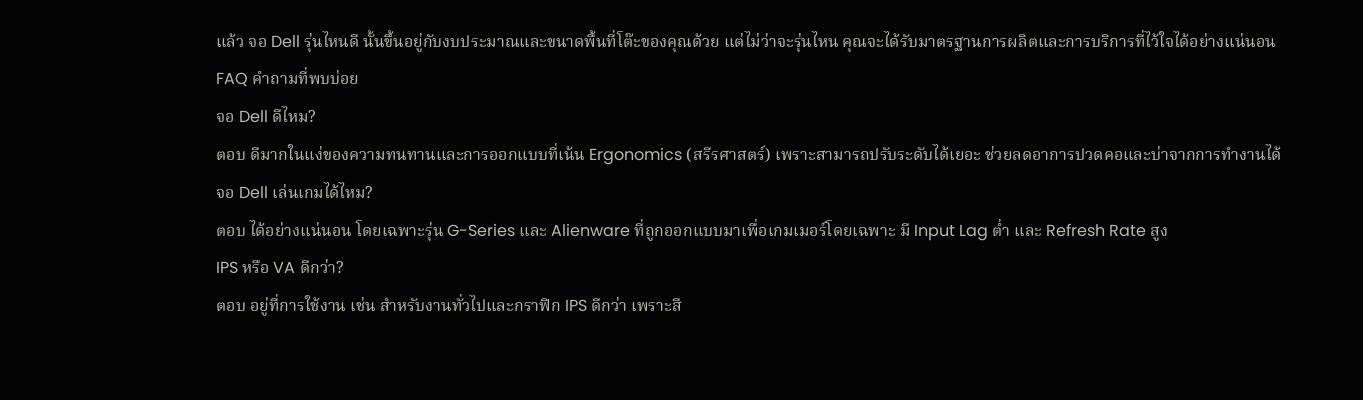แล้ว จอ Dell รุ่นไหนดี นั้นขึ้นอยู่กับงบประมาณและขนาดพื้นที่โต๊ะของคุณด้วย แต่ไม่ว่าจะรุ่นไหน คุณจะได้รับมาตรฐานการผลิตและการบริการที่ไว้ใจได้อย่างแน่นอน
FAQ คำถามที่พบบ่อย
จอ Dell ดีไหม?
ตอบ ดีมากในแง่ของความทนทานและการออกแบบที่เน้น Ergonomics (สรีรศาสตร์) เพราะสามารถปรับระดับได้เยอะ ช่วยลดอาการปวดคอและบ่าจากการทำงานได้
จอ Dell เล่นเกมได้ไหม?
ตอบ ได้อย่างแน่นอน โดยเฉพาะรุ่น G-Series และ Alienware ที่ถูกออกแบบมาเพื่อเกมเมอร์โดยเฉพาะ มี Input Lag ต่ำ และ Refresh Rate สูง
IPS หรือ VA ดีกว่า?
ตอบ อยู่ที่การใช้งาน เช่น สำหรับงานทั่วไปและกราฟิก IPS ดีกว่า เพราะสี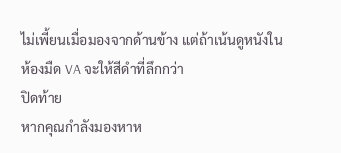ไม่เพี้ยนเมื่อมองจากด้านข้าง แต่ถ้าเน้นดูหนังในห้องมืด VA จะให้สีดำที่ลึกกว่า
ปิดท้าย
หากคุณกำลังมองหาห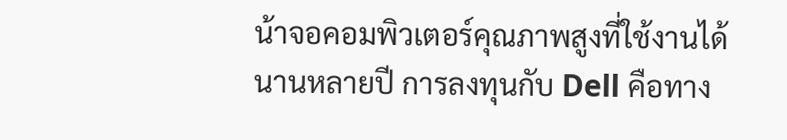น้าจอคอมพิวเตอร์คุณภาพสูงที่ใช้งานได้นานหลายปี การลงทุนกับ Dell คือทาง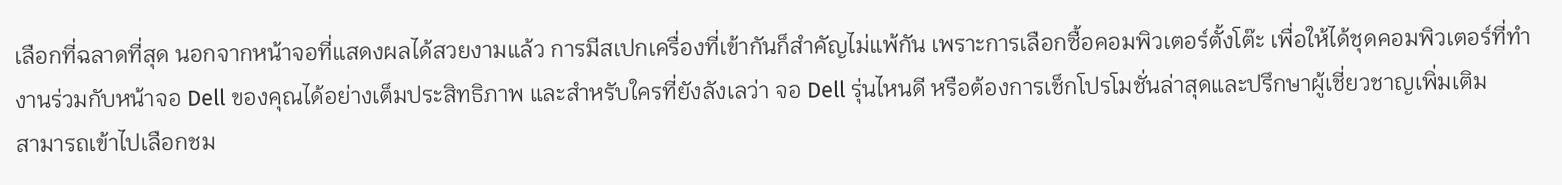เลือกที่ฉลาดที่สุด นอกจากหน้าจอที่แสดงผลได้สวยงามแล้ว การมีสเปกเครื่องที่เข้ากันก็สำคัญไม่แพ้กัน เพราะการเลือกซื้อคอมพิวเตอร์ตั้งโต๊ะ เพื่อให้ได้ชุดคอมพิวเตอร์ที่ทำงานร่วมกับหน้าจอ Dell ของคุณได้อย่างเต็มประสิทธิภาพ และสำหรับใครที่ยังลังเลว่า จอ Dell รุ่นไหนดี หรือต้องการเช็กโปรโมชั่นล่าสุดและปรึกษาผู้เชี่ยวชาญเพิ่มเติม
สามารถเข้าไปเลือกชม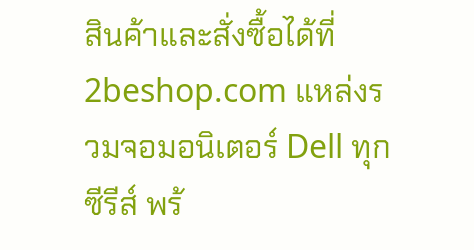สินค้าและสั่งซื้อได้ที่ 2beshop.com แหล่งรวมจอมอนิเตอร์ Dell ทุกซีรีส์ พร้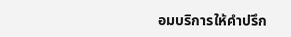อมบริการให้คำปรึก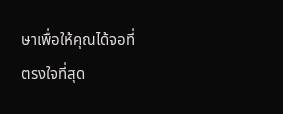ษาเพื่อให้คุณได้จอที่ตรงใจที่สุด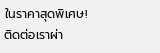ในราคาสุดพิเศษ!
ติดต่อเราผ่า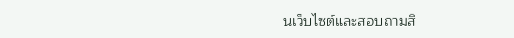นเว็บไซต์และสอบถามสิ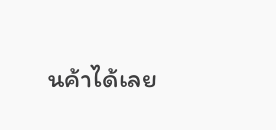นค้าได้เลย